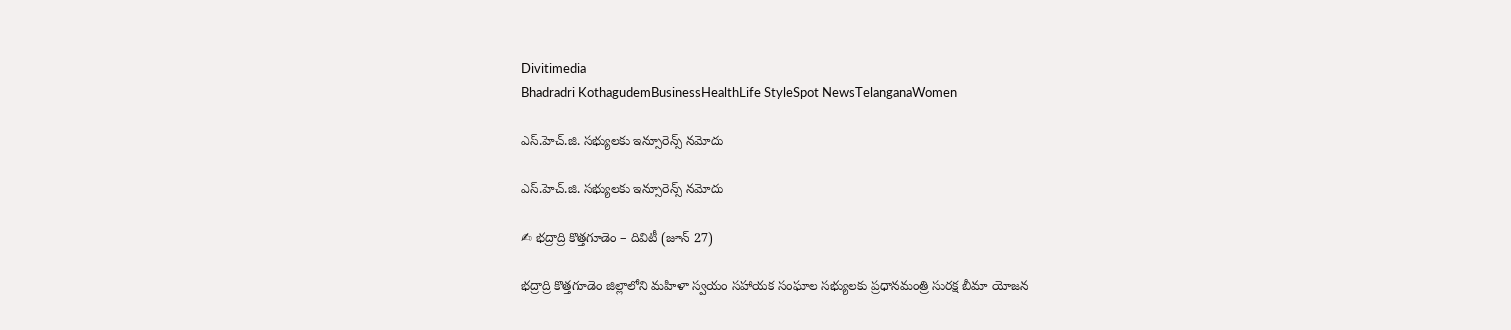Divitimedia
Bhadradri KothagudemBusinessHealthLife StyleSpot NewsTelanganaWomen

ఎస్.హెచ్.జి. సభ్యులకు ఇన్సూరెన్స్ నమోదు

ఎస్.హెచ్.జి. సభ్యులకు ఇన్సూరెన్స్ నమోదు

✍ భద్రాద్రి కొత్తగూడెం – దివిటీ (జూన్ 27)

భద్రాద్రి కొత్తగూడెం జిల్లాలోని మహిళా స్వయం సహాయక సంఘాల సభ్యులకు ప్రధానమంత్రి సురక్ష బీమా యోజన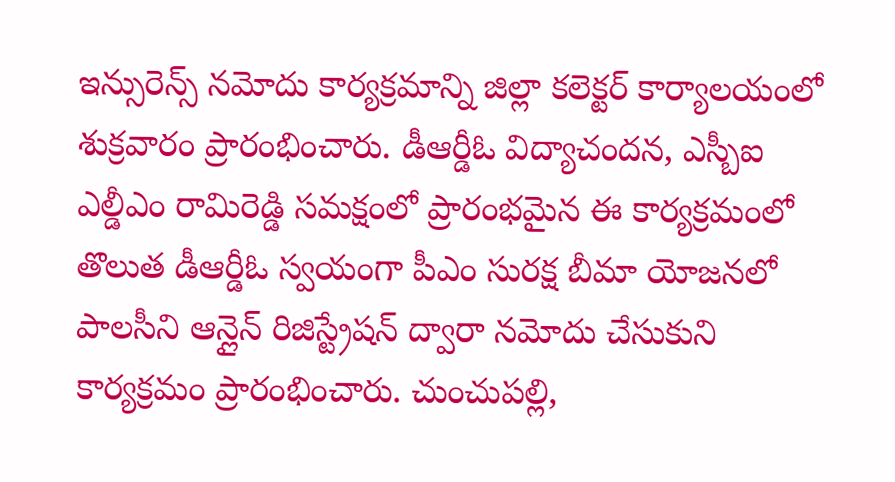ఇన్సురెన్స్ నమోదు కార్యక్రమాన్ని జిల్లా కలెక్టర్ కార్యాలయంలో శుక్రవారం ప్రారంభించారు. డీఆర్డీఓ విద్యాచందన, ఎస్బీఐ ఎల్డీఎం రామిరెడ్డి సమక్షంలో ప్రారంభమైన ఈ కార్యక్రమంలో తొలుత డీఆర్డీఓ స్వయంగా పీఎం సురక్ష బీమా యోజనలో పాలసీని ఆన్లైన్ రిజిస్ట్రేషన్ ద్వారా నమోదు చేసుకుని కార్యక్రమం ప్రారంభించారు. చుంచుపల్లి,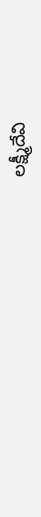లక్ష్మీదేవి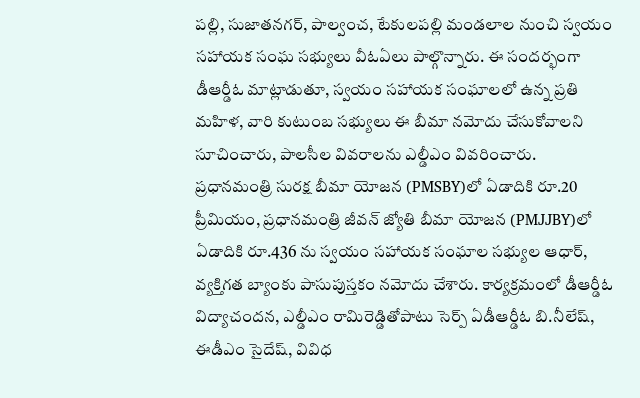పల్లి, సుజాతనగర్, పాల్వంచ, టేకులపల్లి మండలాల నుంచి స్వయం సహాయక సంఘ సభ్యులు వీఓఏలు పాల్గొన్నారు. ఈ సందర్భంగా డీఆర్డీఓ మాట్లాడుతూ, స్వయం సహాయక సంఘాలలో ఉన్న ప్రతి మహిళ, వారి కుటుంబ సభ్యులు ఈ బీమా నమోదు చేసుకోవాలని సూచించారు, పాలసీల వివరాలను ఎల్డీఎం వివరించారు. ప్రధానమంత్రి సురక్ష బీమా యోజన (PMSBY)లో ఏడాదికి రూ.20 ప్రీమియం, ప్రధానమంత్రి జీవన్ జ్యోతి బీమా యోజన (PMJJBY)లో ఏడాదికి రూ.436 ను స్వయం సహాయక సంఘాల సభ్యుల ఆధార్, వ్యక్తిగత బ్యాంకు పాసుపుస్తకం నమోదు చేశారు. కార్యక్రమంలో డీఆర్డీఓ విద్యాచందన, ఎల్డీఎం రామిరెడ్డితోపాటు సెర్ప్ ఏడీఆర్డీఓ బి.నీలేష్, ఈడీఎం సైదేష్, వివిధ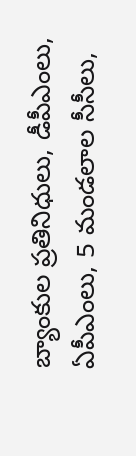బ్యాంకుల ప్రతినిధులు, డీపీఎంలు, ఏపీఎంలు, 5 మండలాల సీసీలు,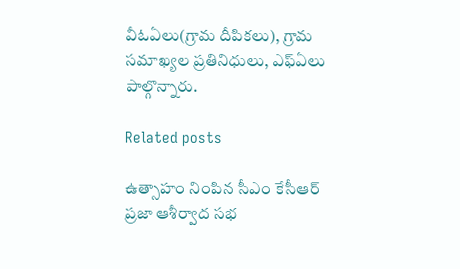వీఓఏలు(గ్రామ దీపికలు), గ్రామ సమాఖ్యల ప్రతినిధులు, ఎఫ్ఏలు పాల్గొన్నారు.

Related posts

ఉత్సాహం నింపిన సీఎం కేసీఆర్ ప్రజా ఆశీర్వాద సభ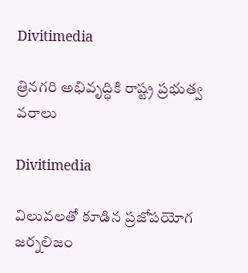Divitimedia

త్రినగరి అభివృద్ధికి రాష్ట్ర ప్రభుత్వ వరాలు

Divitimedia

విలువలతో కూడిన ప్రజోపయోగ జర్నలిజం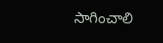సాగించాలి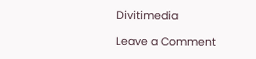Divitimedia

Leave a Comment